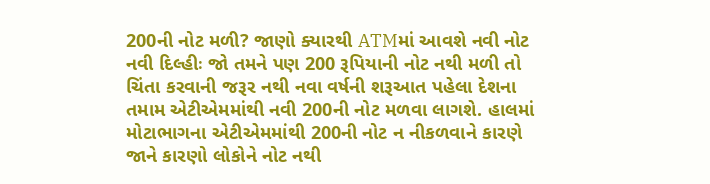200ની નોટ મળી? જાણો ક્યારથી ATMમાં આવશે નવી નોટ
નવી દિલ્હીઃ જો તમને પણ 200 રૂપિયાની નોટ નથી મળી તો ચિંતા કરવાની જરૂર નથી નવા વર્ષની શરૂઆત પહેલા દેશના તમામ એટીએમમાંથી નવી 200ની નોટ મળવા લાગશે. હાલમાં મોટાભાગના એટીએમમાંથી 200ની નોટ ન નીકળવાને કારણે જાને કારણો લોકોને નોટ નથી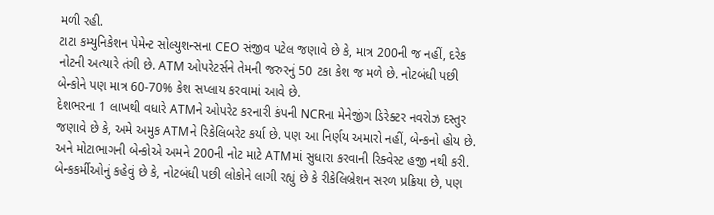મળી રહી.
ટાટા કમ્યુનિકેશન પેમેન્ટ સોલ્યુશન્સના CEO સંજીવ પટેલ જણાવે છે કે, માત્ર 200ની જ નહીં, દરેક નોટની અત્યારે તંગી છે. ATM ઓપરેટર્સને તેમની જરુરનું 50 ટકા કેશ જ મળે છે. નોટબંધી પછી બેન્કોને પણ માત્ર 60-70% કેશ સપ્લાય કરવામાં આવે છે.
દેશભરના 1 લાખથી વધારે ATMને ઓપરેટ કરનારી કંપની NCRના મેનેજીંગ ડિરેક્ટર નવરોઝ દસ્તુર જણાવે છે કે, અમે અમુક ATMને રિકેલિબરેટ કર્યા છે. પણ આ નિર્ણય અમારો નહીં, બેન્કનો હોય છે. અને મોટાભાગની બેન્કોએ અમને 200ની નોટ માટે ATMમાં સુધારા કરવાની રિક્વેસ્ટ હજી નથી કરી.
બેન્કકર્મીઓનું કહેવું છે કે, નોટબંધી પછી લોકોને લાગી રહ્યું છે કે રીકેલિબ્રેશન સરળ પ્રક્રિયા છે, પણ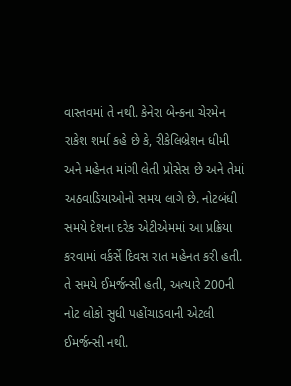વાસ્તવમાં તે નથી. કેનેરા બેન્કના ચેરમેન રાકેશ શર્મા કહે છે કે, રીકેલિબ્રેશન ધીમી અને મહેનત માંગી લેતી પ્રોસેસ છે અને તેમાં અઠવાડિયાઓનો સમય લાગે છે. નોટબંધી સમયે દેશના દરેક એટીએમમાં આ પ્રક્રિયા કરવામાં વર્કર્સે દિવસ રાત મહેનત કરી હતી. તે સમયે ઈમર્જન્સી હતી, અત્યારે 200ની નોટ લોકો સુધી પહોંચાડવાની એટલી ઈમર્જન્સી નથી.